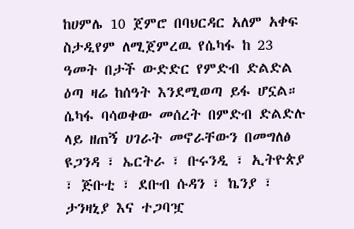ከሀምሌ 10 ጀምሮ በባህርዳር አለም አቀፍ ስታዲየም ለሚጀምረዉ የሴካፋ ከ 23 ዓመት በታች ውድድር የምድብ ድልድል ዕጣ ዛሬ ከሰዓት እንደሚወጣ ይፋ ሆኗል።
ሴካፋ ባሳወቀው መሰረት በምድብ ድልድሉ ላይ ዘጠኝ ሀገራት መኖራቸውን በመግለፅ ዩጋንዳ ፣ ኤርትራ ፣ ቡሩንዲ ፣ ኢትዮጵያ ፣ ጅቡቲ ፣ ደቡብ ሱዳን ፣ ኬንያ ፣ ታንዛኒያ እና ተጋባዧ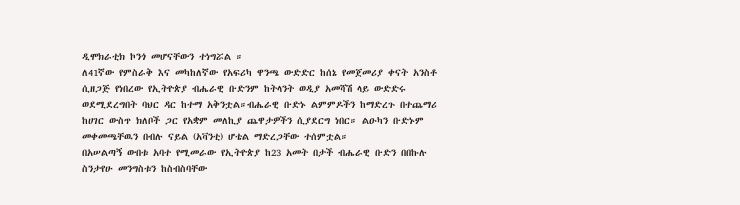ዲሞክራቲክ ኮንጎ መሆናቸውን ተነግሯል ።
ለ41ኛው የምስራቅ እና መካከለኛው የአፍሪካ ዋንጫ ውድድር ከሰኔ የመጀመሪያ ቀናት አንስቶ ሲዘጋጅ የነበረው የኢትዮጵያ ብሔራዊ ቡድንም ከትላንት ወዲያ አመሻሽ ላይ ውድድሩ ወደሚደረግበት ባህር ዳር ከተማ አቅንቷል።ብሔራዊ ቡድኑ ልምምዶችን ከማድረጉ በተጨማሪ ከሀገር ውስጥ ክለቦች ጋር የአቋም መለኪያ ጨዋታዎችን ሲያደርግ ነበር። ልዑካን ቡድኑም መቀመጫቸዉን በብሉ ናይል (አቫንቲ) ሆቴል ማድረጋቸው ተሰምቷል።
በአሠልጣኝ ውበቱ አባተ የሚመራው የኢትዮጵያ ከ23 አመት በታች ብሔራዊ ቡድን በበኩሉ ስንታየሁ መንግስቱን ከስብስባቸው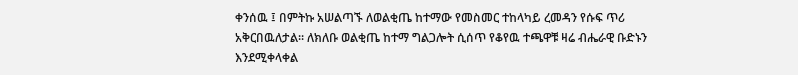ቀንሰዉ ፤ በምትኩ አሠልጣኙ ለወልቂጤ ከተማው የመስመር ተከላካይ ረመዳን የሱፍ ጥሪ አቅርበዉለታል። ለክለቡ ወልቂጤ ከተማ ግልጋሎት ሲሰጥ የቆየዉ ተጫዋቹ ዛሬ ብሔራዊ ቡድኑን እንደሚቀላቀል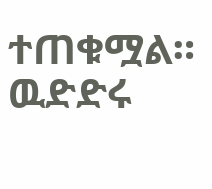ተጠቁሟል። ዉድድሩ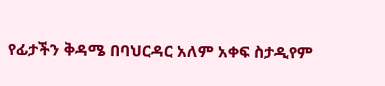የፊታችን ቅዳሜ በባህርዳር አለም አቀፍ ስታዲየም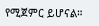የሚጀምር ይሆናል።